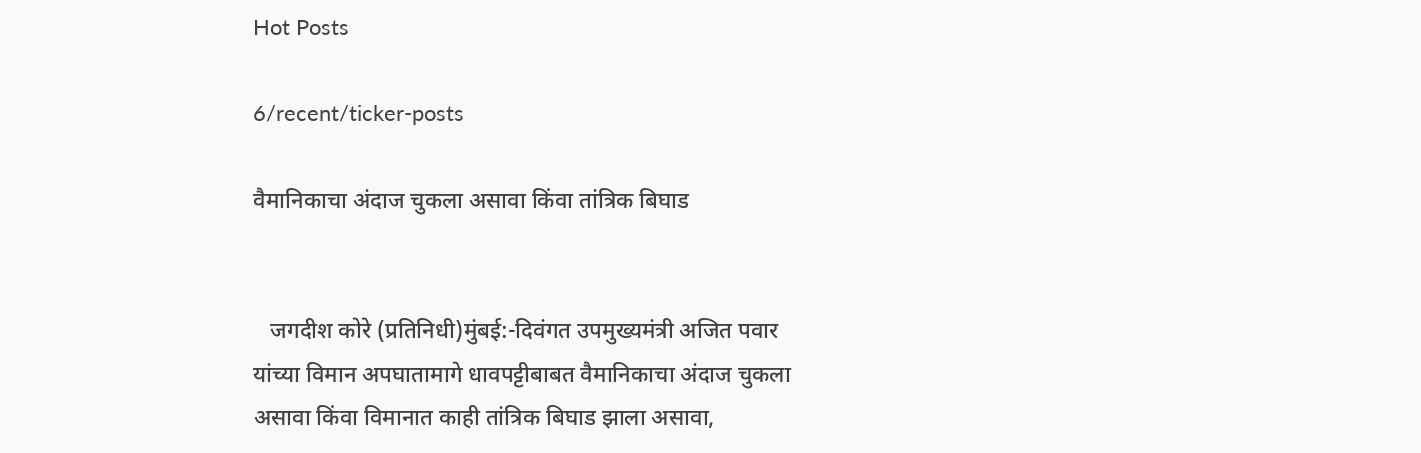Hot Posts

6/recent/ticker-posts

वैमानिकाचा अंदाज चुकला असावा किंवा तांत्रिक बिघाड


   जगदीश कोरे (प्रतिनिधी)मुंबई:-दिवंगत उपमुख्यमंत्री अजित पवार यांच्या विमान अपघातामागे धावपट्टीबाबत वैमानिकाचा अंदाज चुकला असावा किंवा विमानात काही तांत्रिक बिघाड झाला असावा,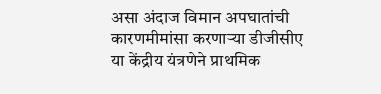असा अंदाज विमान अपघातांची कारणमीमांसा करणाऱ्या डीजीसीए या केंद्रीय यंत्रणेने प्राथमिक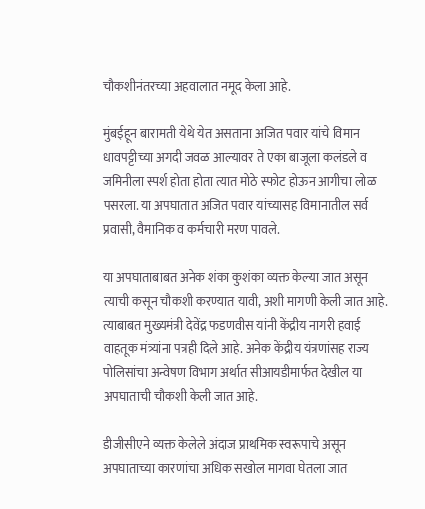चौकशीनंतरच्या अहवालात नमूद केला आहे.

मुंबईहून बारामती येथे येत असताना अजित पवार यांचे विमान धावपट्टीच्या अगदी जवळ आल्यावर ते एका बाजूला कलंडले व जमिनीला स्पर्श होता होता त्यात मोठे स्फोट होऊन आगीचा लोळ पसरला. या अपघातात अजित पवार यांच्यासह विमानातील सर्व प्रवासी, वैमानिक व कर्मचारी मरण पावले.

या अपघाताबाबत अनेक शंका कुशंका व्यक्त केल्या जात असून त्याची कसून चौकशी करण्यात यावी, अशी मागणी केली जात आहे. त्याबाबत मुख्यमंत्री देवेंद्र फडणवीस यांनी केंद्रीय नागरी हवाई वाहतूक मंत्र्यांना पत्रही दिले आहे. अनेक केंद्रीय यंत्रणांसह राज्य पोलिसांचा अन्वेषण विभाग अर्थात सीआयडीमार्फत देखील या अपघाताची चौकशी केली जात आहे.

डीजीसीएने व्यक्त केलेले अंदाज प्राथमिक स्वरूपाचे असून अपघाताच्या कारणांचा अधिक सखोल मागवा घेतला जात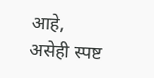आहे, असेही स्पष्ट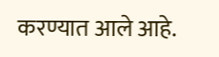करण्यात आले आहे.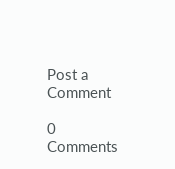Post a Comment

0 Comments